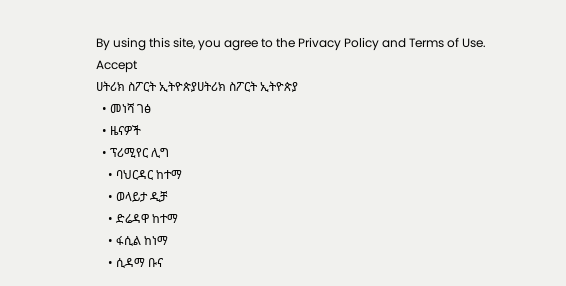By using this site, you agree to the Privacy Policy and Terms of Use.
Accept
ሀትሪክ ስፖርት ኢትዮጵያሀትሪክ ስፖርት ኢትዮጵያ
  • መነሻ ገፅ
  • ዜናዎች
  • ፕሪሚየር ሊግ
    • ባህርዳር ከተማ
    • ወላይታ ዲቻ
    • ድሬዳዋ ከተማ
    • ፋሲል ከነማ
    • ሲዳማ ቡና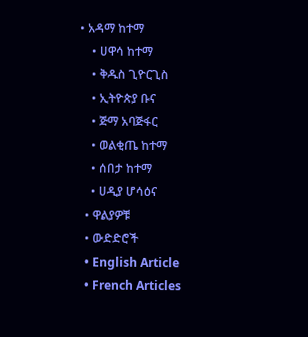• አዳማ ከተማ
    • ሀዋሳ ከተማ
    • ቅዱስ ጊዮርጊስ
    • ኢትዮጵያ ቡና
    • ጅማ አባጅፋር
    • ወልቂጤ ከተማ
    • ሰበታ ከተማ
    • ሀዲያ ሆሳዕና
  • ዋልያዎቹ
  • ውድድሮች
  • English Article
  • French Articles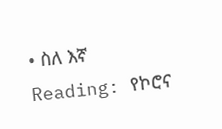• ስለ እኛ
Reading: የኮሮና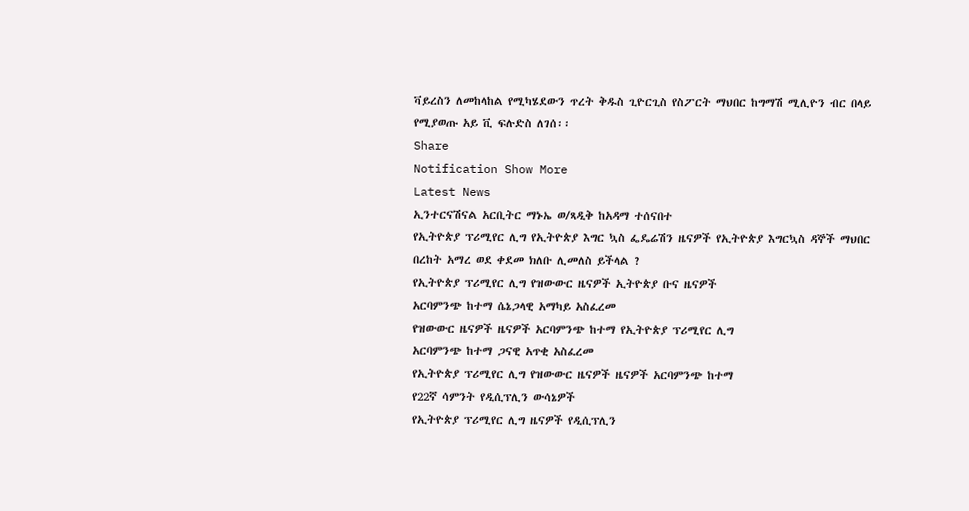ቫይረስን ለመከላከል የሚካሄደውን ጥረት ቅዱስ ጊዮርጊስ የስፖርት ማህበር ከግማሽ ሚሊዮን ብር በላይ የሚያወጡ አይ ቪ ፍሉድስ ለገሰ፡፡
Share
Notification Show More
Latest News
ኢንተርናሽናል አርቢትር ማኑኤ ወ/ጻዲቅ ከአዳማ ተሰናበተ
የኢትዮጵያ ፕሪሚየር ሊግ የኢትዮጵያ እግር ኳስ ፌዴሬሽን ዜናዎች የኢትዮጵያ እግርኳስ ዳኞች ማህበር
በረከት አማረ ወደ ቀደመ ክለቡ ሊመለስ ይችላል ?
የኢትዮጵያ ፕሪሚየር ሊግ የዝውውር ዜናዎች ኢትዮጵያ ቡና ዜናዎች
አርባምንጭ ከተማ ሴኔጋላዊ አማካይ አስፈረመ
የዝውውር ዜናዎች ዜናዎች አርባምንጭ ከተማ የኢትዮጵያ ፕሪሚየር ሊግ
አርባምንጭ ከተማ ጋናዊ አጥቂ አስፈረመ
የኢትዮጵያ ፕሪሚየር ሊግ የዝውውር ዜናዎች ዜናዎች አርባምንጭ ከተማ
የ22ኛ ሳምንት የዲሲፕሊን ውሳኔዎች
የኢትዮጵያ ፕሪሚየር ሊግ ዜናዎች የዲሲፕሊን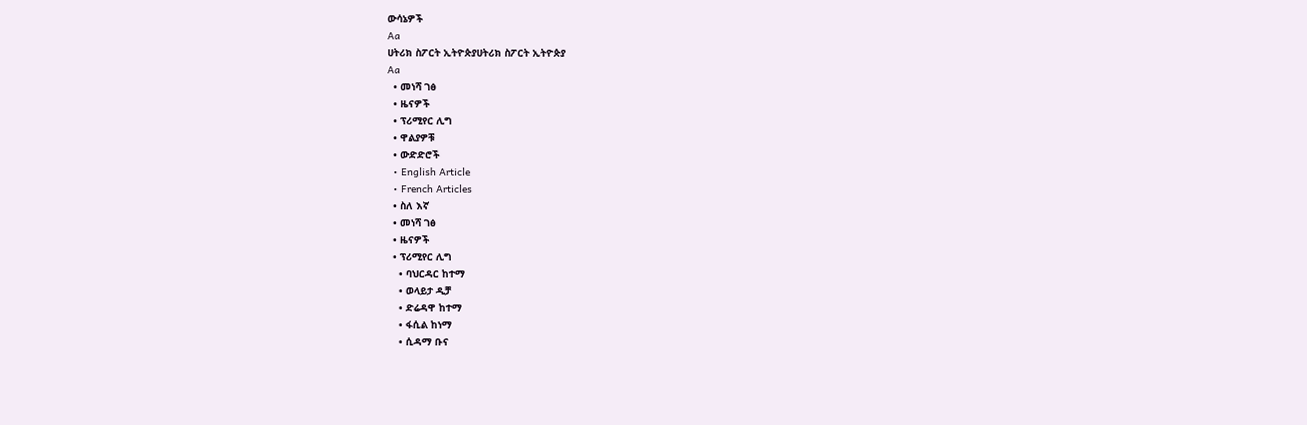ውሳኔዎች
Aa
ሀትሪክ ስፖርት ኢትዮጵያሀትሪክ ስፖርት ኢትዮጵያ
Aa
  • መነሻ ገፅ
  • ዜናዎች
  • ፕሪሚየር ሊግ
  • ዋልያዎቹ
  • ውድድሮች
  • English Article
  • French Articles
  • ስለ እኛ
  • መነሻ ገፅ
  • ዜናዎች
  • ፕሪሚየር ሊግ
    • ባህርዳር ከተማ
    • ወላይታ ዲቻ
    • ድሬዳዋ ከተማ
    • ፋሲል ከነማ
    • ሲዳማ ቡና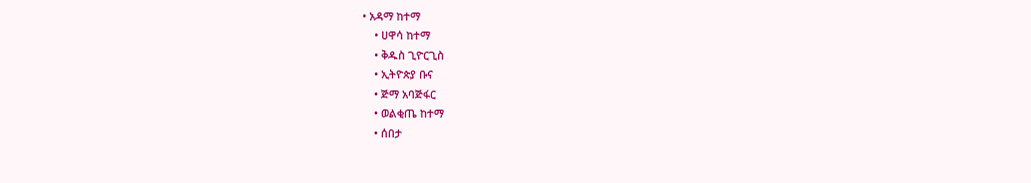• አዳማ ከተማ
    • ሀዋሳ ከተማ
    • ቅዱስ ጊዮርጊስ
    • ኢትዮጵያ ቡና
    • ጅማ አባጅፋር
    • ወልቂጤ ከተማ
    • ሰበታ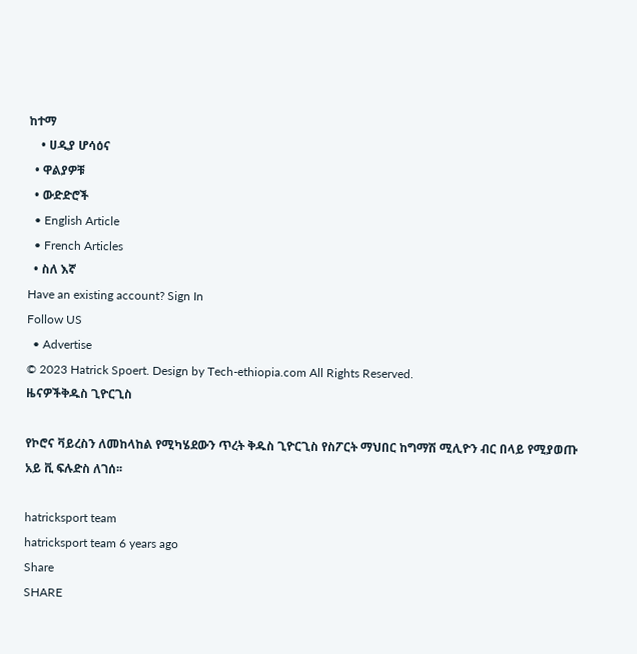ከተማ
    • ሀዲያ ሆሳዕና
  • ዋልያዎቹ
  • ውድድሮች
  • English Article
  • French Articles
  • ስለ እኛ
Have an existing account? Sign In
Follow US
  • Advertise
© 2023 Hatrick Spoert. Design by Tech-ethiopia.com All Rights Reserved.
ዜናዎችቅዱስ ጊዮርጊስ

የኮሮና ቫይረስን ለመከላከል የሚካሄደውን ጥረት ቅዱስ ጊዮርጊስ የስፖርት ማህበር ከግማሽ ሚሊዮን ብር በላይ የሚያወጡ አይ ቪ ፍሉድስ ለገሰ፡፡

hatricksport team
hatricksport team 6 years ago
Share
SHARE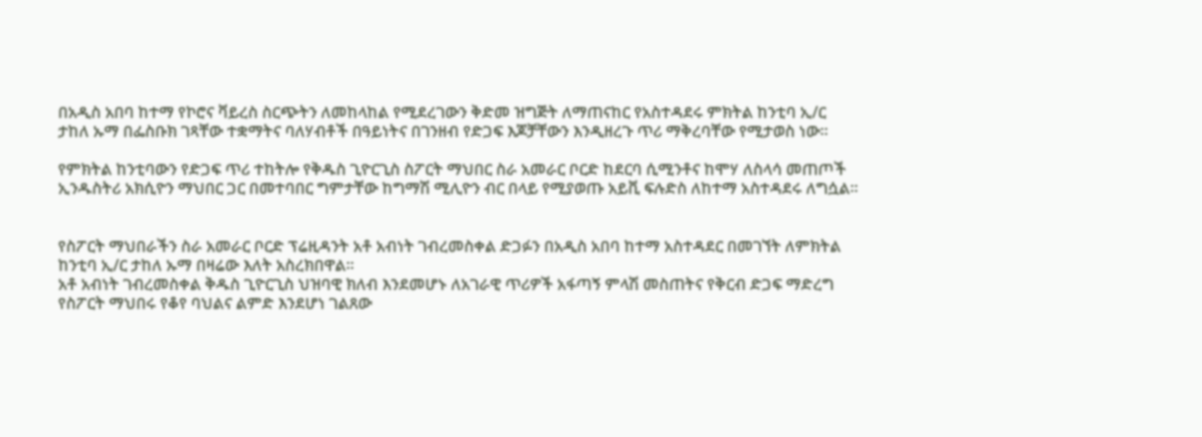በአዲስ አበባ ከተማ የኮሮና ቫይረስ ስርጭትን ለመከላከል የሚደረገውን ቅድመ ዝግጅት ለማጠናከር የአስተዳደሩ ምክትል ከንቲባ ኢ/ር ታከለ ኡማ በፌስቡክ ገጻቸው ተቋማትና ባለሃብቶች በዓይነትና በገንዘብ የድጋፍ እጆቻቸውን እንዲዘረጉ ጥሪ ማቅረባቸው የሚታወስ ነው፡፡

የምክትል ከንቲባውን የድጋፍ ጥሪ ተከትሎ የቅዱስ ጊዮርጊስ ስፖርት ማህበር ስራ አመራር ቦርድ ከደርባ ሲሚንቶና ከሞሃ ለስላሳ መጠጦች ኢንዱስትሪ አክሲዮን ማህበር ጋር በመተባበር ግምታቸው ከግማሽ ሚሊዮን ብር በላይ የሚያወጡ አይቪ ፍሉድስ ለከተማ አስተዳደሩ ለግሷል፡፡


የስፖርት ማህበራችን ስራ አመራር ቦርድ ፕሬዚዳንት አቶ አብነት ገብረመስቀል ድጋፉን በአዲስ አበባ ከተማ አስተዳደር በመገኘት ለምክትል ከንቲባ ኢ/ር ታከለ ኡማ በዛሬው እለት አስረክበዋል፡፡
አቶ አብነት ገብረመስቀል ቅዱስ ጊዮርጊስ ህዝባዊ ክለብ እንደመሆኑ ለአገራዊ ጥሪዎች አፋጣኝ ምላሽ መስጠትና የቅርብ ድጋፍ ማድረግ የስፖርት ማህበሩ የቆየ ባህልና ልምድ እንደሆነ ገልጸው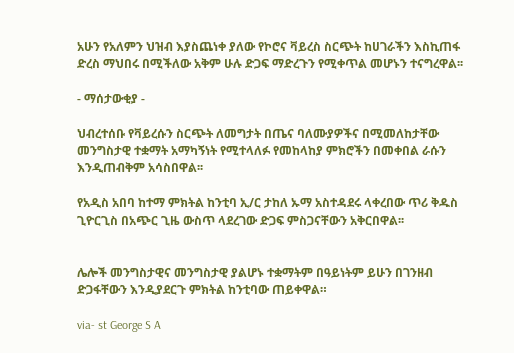አሁን የአለምን ህዝብ እያስጨነቀ ያለው የኮሮና ቫይረስ ስርጭት ከሀገራችን እስኪጠፋ ድረስ ማህበሩ በሚችለው አቅም ሁሉ ድጋፍ ማድረጉን የሚቀጥል መሆኑን ተናግረዋል፡፡

- ማሰታውቂያ -

ህብረተሰቡ የቫይረሱን ስርጭት ለመግታት በጤና ባለሙያዎችና በሚመለከታቸው መንግስታዊ ተቋማት አማካኝነት የሚተላለፉ የመከላከያ ምክሮችን በመቀበል ራሱን እንዲጠብቅም አሳስበዋል፡፡

የአዲስ አበባ ከተማ ምክትል ከንቲባ ኢ/ር ታከለ ኡማ አስተዳደሩ ላቀረበው ጥሪ ቅዱስ ጊዮርጊስ በአጭር ጊዜ ውስጥ ላደረገው ድጋፍ ምስጋናቸውን አቅርበዋል፡፡


ሌሎች መንግስታዊና መንግስታዊ ያልሆኑ ተቋማትም በዓይነትም ይሁን በገንዘብ ድጋፋቸውን እንዲያደርጉ ምክትል ከንቲባው ጠይቀዋል።

via- st George S A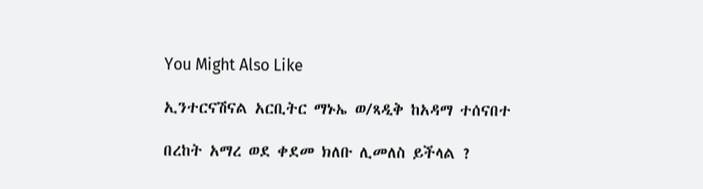You Might Also Like

ኢንተርናሽናል አርቢትር ማኑኤ ወ/ጻዲቅ ከአዳማ ተሰናበተ

በረከት አማረ ወደ ቀደመ ክለቡ ሊመለስ ይችላል ?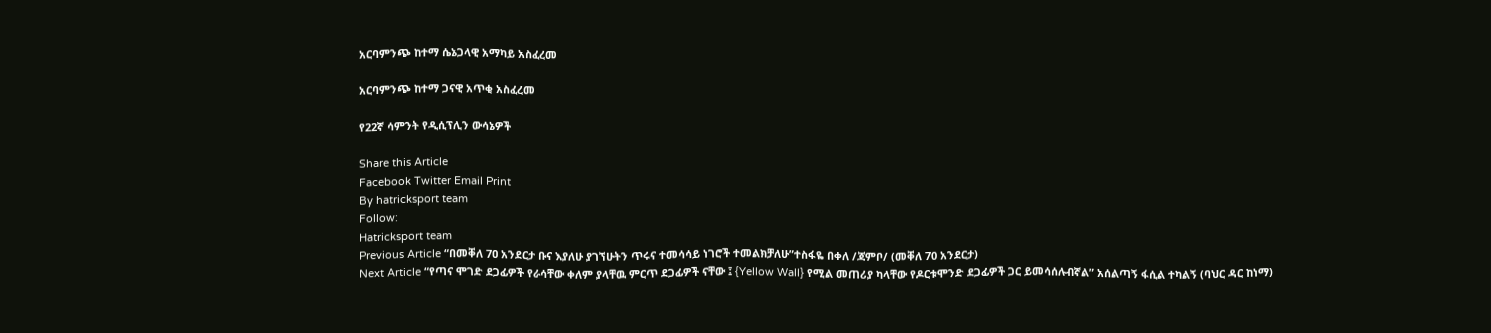አርባምንጭ ከተማ ሴኔጋላዊ አማካይ አስፈረመ

አርባምንጭ ከተማ ጋናዊ አጥቂ አስፈረመ

የ22ኛ ሳምንት የዲሲፕሊን ውሳኔዎች

Share this Article
Facebook Twitter Email Print
By hatricksport team
Follow:
Hatricksport team
Previous Article “በመቐለ 7ዐ አንደርታ ቡና እያለሁ ያገኘሁትን ጥሩና ተመሳሳይ ነገሮች ተመልክቻለሁ”ተስፋዬ በቀለ /ጃምቦ/ (መቐለ 70 አንደርታ)
Next Article “የጣና ሞገድ ደጋፊዎች የራሳቸው ቀለም ያላቸዉ ምርጥ ደጋፊዎች ናቸው ፤ {Yellow Wall} የሚል መጠሪያ ካላቸው የዶርቱሞንድ ደጋፊዎች ጋር ይመሳሰሉብኛል” አሰልጣኝ ፋሲል ተካልኝ (ባህር ዳር ከነማ)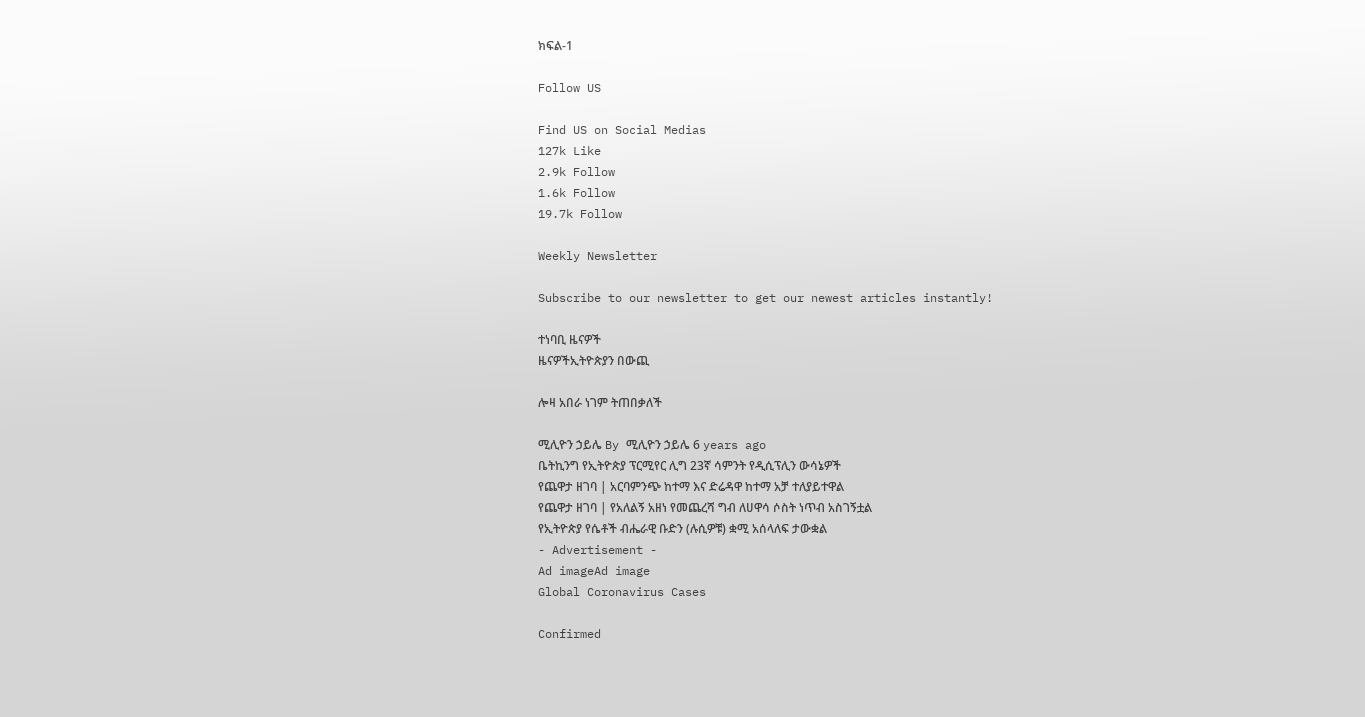ክፍል-1

Follow US

Find US on Social Medias
127k Like
2.9k Follow
1.6k Follow
19.7k Follow

Weekly Newsletter

Subscribe to our newsletter to get our newest articles instantly!

ተነባቢ ዜናዎች
ዜናዎችኢትዮጵያን በውጪ

ሎዛ አበራ ነገም ትጠበቃለች

ሚሊዮን ኃይሌ By ሚሊዮን ኃይሌ 6 years ago
ቤትኪንግ የኢትዮጵያ ፕርሚየር ሊግ 23ኛ ሳምንት የዲሲፕሊን ውሳኔዎች
የጨዋታ ዘገባ | አርባምንጭ ከተማ እና ድሬዳዋ ከተማ አቻ ተለያይተዋል
የጨዋታ ዘገባ | የአለልኝ አዘነ የመጨረሻ ግብ ለሀዋሳ ሶስት ነጥብ አስገኝቷል
የኢትዮጵያ የሴቶች ብሔራዊ ቡድን (ሉሲዎቹ) ቋሚ አሰላለፍ ታውቋል
- Advertisement -
Ad imageAd image
Global Coronavirus Cases

Confirmed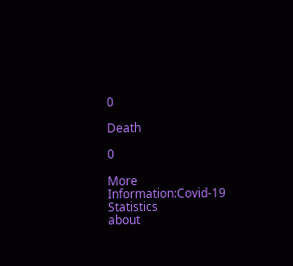0

Death

0

More Information:Covid-19 Statistics
about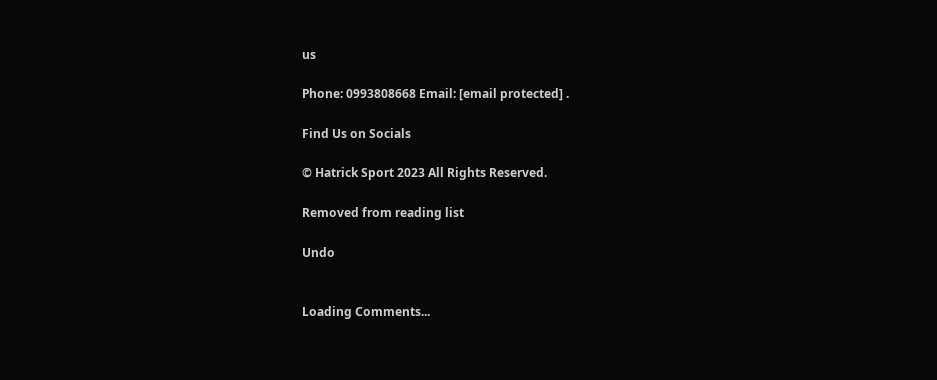us

Phone: 0993808668 Email: [email protected] .

Find Us on Socials

© Hatrick Sport 2023 All Rights Reserved.

Removed from reading list

Undo


Loading Comments...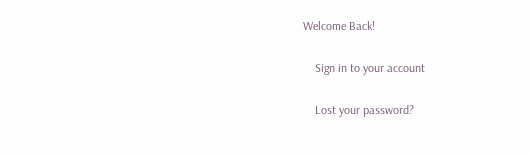Welcome Back!

    Sign in to your account

    Lost your password?